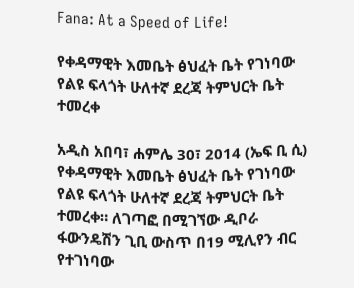Fana: At a Speed of Life!

የቀዳማዊት እመቤት ፅህፈት ቤት የገነባው የልዩ ፍላጎት ሁለተኛ ደረጃ ትምህርት ቤት ተመረቀ

አዲስ አበባ፣ ሐምሌ 30፣ 2014 (ኤፍ ቢ ሲ)  የቀዳማዊት እመቤት ፅህፈት ቤት የገነባው የልዩ ፍላጎት ሁለተኛ ደረጃ ትምህርት ቤት ተመረቀ። ለገጣፎ በሚገኘው ዲቦራ ፋውንዴሽን ጊቢ ውስጥ በ19 ሚሊየን ብር የተገነባው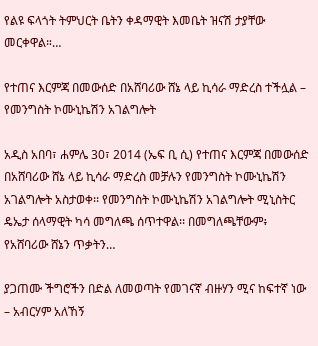የልዩ ፍላጎት ትምህርት ቤትን ቀዳማዊት እመቤት ዝናሽ ታያቸው መርቀዋል።…

የተጠና እርምጃ በመውሰድ በአሸባሪው ሸኔ ላይ ኪሳራ ማድረስ ተችሏል – የመንግስት ኮሙኒኬሽን አገልግሎት

አዲስ አበባ፣ ሐምሌ 30፣ 2014 (ኤፍ ቢ ሲ) የተጠና እርምጃ በመውሰድ በአሸባሪው ሸኔ ላይ ኪሳራ ማድረስ መቻሉን የመንግስት ኮሙኒኬሽን አገልግሎት አስታወቀ፡፡ የመንግስት ኮሙኒኬሽን አገልግሎት ሚኒስትር ዴኤታ ሰላማዊት ካሳ መግለጫ ሰጥተዋል፡፡ በመግለጫቸውም፥ የአሸባሪው ሸኔን ጥቃትን…

ያጋጠሙ ችግሮችን በድል ለመወጣት የመገናኛ ብዙሃን ሚና ከፍተኛ ነው – አብርሃም አለኸኝ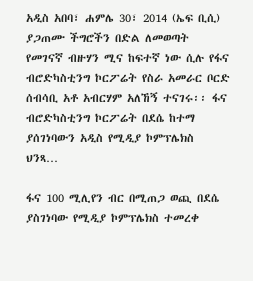አዲስ አበባ፣ ሐምሌ 30፣ 2014 (ኤፍ ቢሲ) ያጋጠሙ ችግሮችን በድል ለመወጣት የመገናኛ ብዙሃን ሚና ከፍተኛ ነው ሲሉ የፋና ብሮድካስቲንግ ኮርፖሬት የስራ አመራር ቦርድ ሰብሳቢ አቶ አብርሃም አለኸኝ ተናገሩ፡፡ ፋና ብሮድካስቲንግ ኮርፖሬት በደሴ ከተማ ያሰገነባውን አዲስ የሚዲያ ኮምፕሌክስ ህንጻ…

ፋና 100 ሚሊየን ብር በሚጠጋ ወጪ በደሴ ያስገነባው የሚዲያ ኮምፕሌክስ ተመረቀ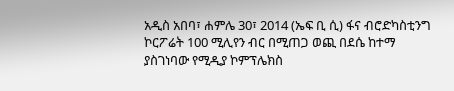አዲስ አበባ፣ ሐምሌ 30፣ 2014 (ኤፍ ቢ ሲ) ፋና ብሮድካስቲንግ ኮርፖሬት 100 ሚሊየን ብር በሚጠጋ ወጪ በደሴ ከተማ ያስገነባው የሚዲያ ኮምፕሌክስ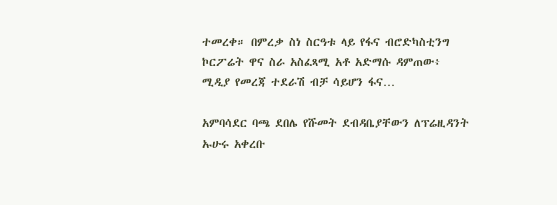ተመረቀ። በምረቃ ስነ ስርዓቱ ላይ የፋና ብሮድካስቲንግ ኮርፖሬት ዋና ስራ አስፈጻሚ አቶ አድማሱ ዳምጠው፥ ሚዲያ የመረጃ ተደራሽ ብቻ ሳይሆን ፋና…

አምባሳደር ባጫ ደበሌ የሹመት ደብዳቤያቸውን ለፕሬዚዳንት ኡሁሩ አቀረቡ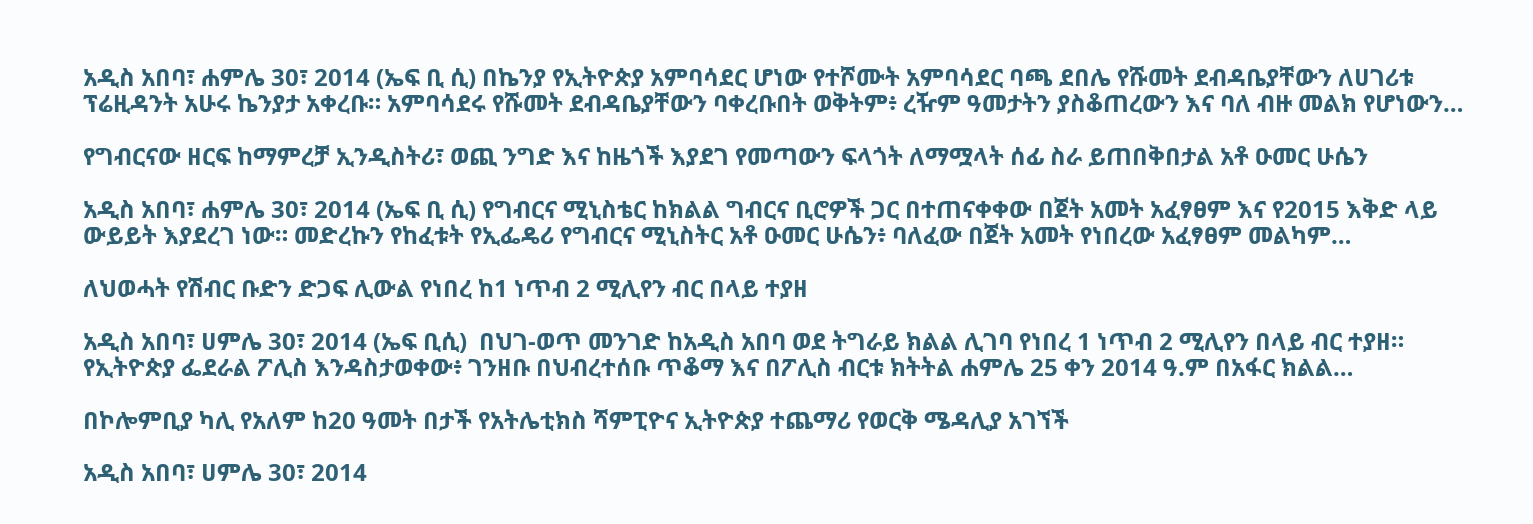አዲስ አበባ፣ ሐምሌ 30፣ 2014 (ኤፍ ቢ ሲ) በኬንያ የኢትዮጵያ አምባሳደር ሆነው የተሾሙት አምባሳደር ባጫ ደበሌ የሹመት ደብዳቤያቸውን ለሀገሪቱ ፕሬዚዳንት አሁሩ ኬንያታ አቀረቡ። አምባሳደሩ የሹመት ደብዳቤያቸውን ባቀረቡበት ወቅትም፥ ረዥም ዓመታትን ያስቆጠረውን እና ባለ ብዙ መልክ የሆነውን…

የግብርናው ዘርፍ ከማምረቻ ኢንዲስትሪ፣ ወጪ ንግድ እና ከዜጎች እያደገ የመጣውን ፍላጎት ለማሟላት ሰፊ ስራ ይጠበቅበታል አቶ ዑመር ሁሴን

አዲስ አበባ፣ ሐምሌ 30፣ 2014 (ኤፍ ቢ ሲ) የግብርና ሚኒስቴር ከክልል ግብርና ቢሮዎች ጋር በተጠናቀቀው በጀት አመት አፈፃፀም እና የ2015 እቅድ ላይ ውይይት እያደረገ ነው። መድረኩን የከፈቱት የኢፌዴሪ የግብርና ሚኒስትር አቶ ዑመር ሁሴን፥ ባለፈው በጀት አመት የነበረው አፈፃፀም መልካም…

ለህወሓት የሽብር ቡድን ድጋፍ ሊውል የነበረ ከ1 ነጥብ 2 ሚሊየን ብር በላይ ተያዘ

አዲስ አበባ፣ ሀምሌ 30፣ 2014 (ኤፍ ቢሲ)  በህገ-ወጥ መንገድ ከአዲስ አበባ ወደ ትግራይ ክልል ሊገባ የነበረ 1 ነጥብ 2 ሚሊየን በላይ ብር ተያዘ። የኢትዮጵያ ፌደራል ፖሊስ እንዳስታወቀው፥ ገንዘቡ በህብረተሰቡ ጥቆማ እና በፖሊስ ብርቱ ክትትል ሐምሌ 25 ቀን 2014 ዓ.ም በአፋር ክልል…

በኮሎምቢያ ካሊ የአለም ከ20 ዓመት በታች የአትሌቲክስ ሻምፒዮና ኢትዮጵያ ተጨማሪ የወርቅ ሜዳሊያ አገኘች

አዲስ አበባ፣ ሀምሌ 30፣ 2014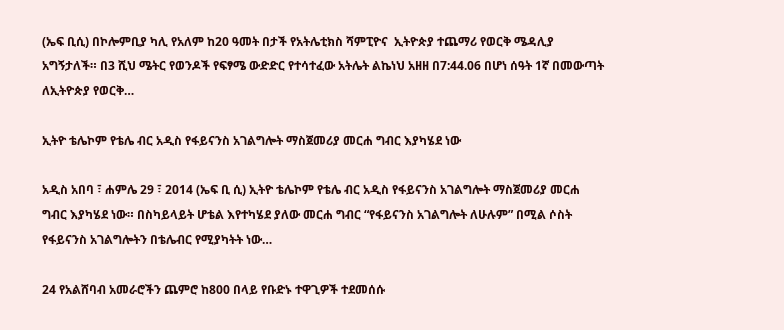(ኤፍ ቢሲ) በኮሎምቢያ ካሊ የአለም ከ20 ዓመት በታች የአትሌቲክስ ሻምፒዮና  ኢትዮጵያ ተጨማሪ የወርቅ ሜዳሊያ አግኝታለች። በ3 ሺህ ሜትር የወንዶች የፍፃሜ ውድድር የተሳተፈው አትሌት ልኬነህ አዘዘ በ7:44.06 በሆነ ሰዓት 1ኛ በመውጣት ለኢትዮጵያ የወርቅ…

ኢትዮ ቴሌኮም የቴሌ ብር አዲስ የፋይናንስ አገልግሎት ማስጀመሪያ መርሐ ግብር እያካሄደ ነው

አዲስ አበባ ፣ ሐምሌ 29 ፣ 2014 (ኤፍ ቢ ሲ) ኢትዮ ቴሌኮም የቴሌ ብር አዲስ የፋይናንስ አገልግሎት ማስጀመሪያ መርሐ ግብር እያካሄደ ነው። በስካይላይት ሆቴል እየተካሄደ ያለው መርሐ ግብር “የፋይናንስ አገልግሎት ለሁሉም” በሚል ሶስት የፋይናንስ አገልግሎትን በቴሌብር የሚያካትት ነው…

24 የአልሸባብ አመራሮችን ጨምሮ ከ800 በላይ የቡድኑ ተዋጊዎች ተደመሰሱ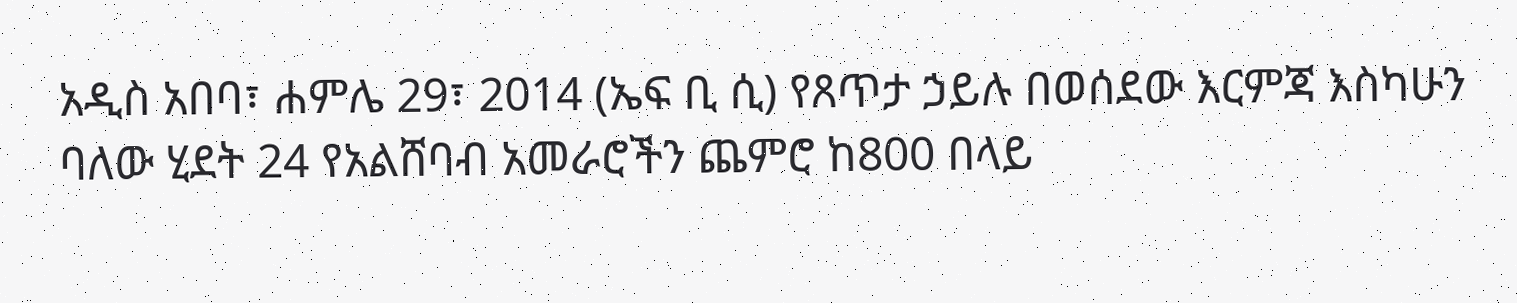አዲስ አበባ፣ ሐምሌ 29፣ 2014 (ኤፍ ቢ ሲ) የጸጥታ ኃይሉ በወሰደው እርምጃ እስካሁን ባለው ሂደት 24 የአልሸባብ አመራሮችን ጨምሮ ከ800 በላይ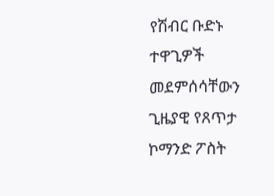የሽብር ቡድኑ ተዋጊዎች መደምሰሳቸውን ጊዜያዊ የጸጥታ ኮማንድ ፖስት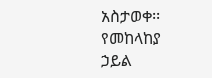አስታወቀ፡፡ የመከላከያ ኃይል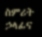ስምሪት ኃላፊና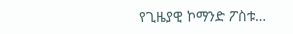የጊዜያዊ ኮማንድ ፖስቱ…